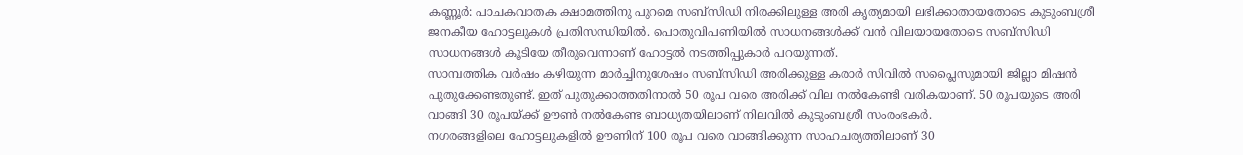കണ്ണൂർ: പാചകവാതക ക്ഷാമത്തിനു പുറമെ സബ്സിഡി നിരക്കിലുള്ള അരി കൃത്യമായി ലഭിക്കാതായതോടെ കുടുംബശ്രീ ജനകീയ ഹോട്ടലുകൾ പ്രതിസന്ധിയിൽ. പൊതുവിപണിയിൽ സാധനങ്ങൾക്ക് വൻ വിലയായതോടെ സബ്സിഡി സാധനങ്ങൾ കൂടിയേ തീരുവെന്നാണ് ഹോട്ടൽ നടത്തിപ്പുകാർ പറയുന്നത്.
സാമ്പത്തിക വർഷം കഴിയുന്ന മാർച്ചിനുശേഷം സബ്സിഡി അരിക്കുള്ള കരാർ സിവിൽ സപ്ലൈസുമായി ജില്ലാ മിഷൻ പുതുക്കേണ്ടതുണ്ട്. ഇത് പുതുക്കാത്തതിനാൽ 50 രൂപ വരെ അരിക്ക് വില നൽകേണ്ടി വരികയാണ്. 50 രൂപയുടെ അരി വാങ്ങി 30 രൂപയ്ക്ക് ഊൺ നൽകേണ്ട ബാധ്യതയിലാണ് നിലവിൽ കുടുംബശ്രീ സംരംഭകർ.
നഗരങ്ങളിലെ ഹോട്ടലുകളിൽ ഊണിന് 100 രൂപ വരെ വാങ്ങിക്കുന്ന സാഹചര്യത്തിലാണ് 30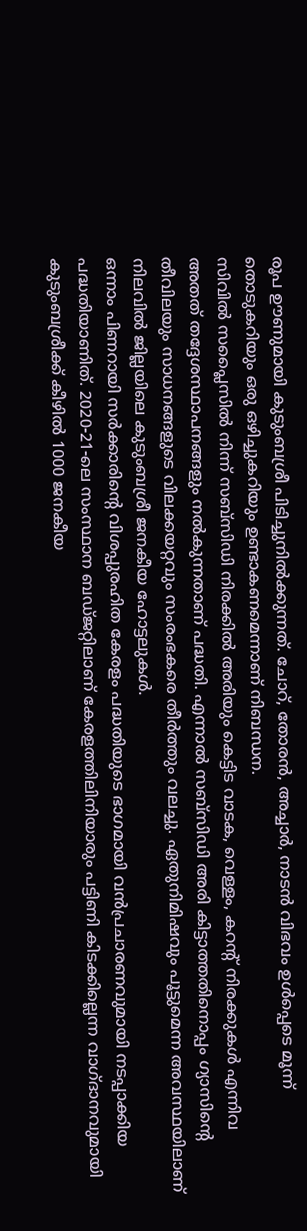രൂപ ഊണുമായി കുടുംബശ്രീ പിടിച്ചുനിൽക്കുന്നത്. ചോറ്, തോരൻ, അച്ചാർ, നാടൻ വിഭവം ഉൾപ്പെടെ മൂന്ന് തൊടുകറിയും ഒരു ഒഴിച്ചുകറിയും ഉണ്ടാകണമെന്നാണ് നിബന്ധന.
സിവിൽ സപ്ലൈസിൽ നിന്ന് സബ്സിഡി നിരക്കിൽ അരിയും കെട്ടിട വാടക, വെള്ളം, കറന്റ് നിരക്കുകൾ എന്നിവ അതത് തദ്ദേശസ്ഥാപനങ്ങളും നൽകുന്നതാണ് പദ്ധതി. എന്നാൽ സബ്സിഡി അരി കിട്ടാത്തതിനൊപ്പം ഗ്യാസിന്റെ തീവിലയും സാധനങ്ങളുടെ വിലക്കയറ്റവും സംരംഭകരെ തീർത്തും വലച്ചു. ഏതുനിമിഷവും പൂട്ടുമെന്ന അവസ്ഥയിലാണ് നിലവിൽ ജില്ലയിലെ കുടുംബശ്രീ ജനകീയ ഹോട്ടലുകൾ.
ഒന്നാം പിണറായി സർക്കാരിന്റെ വിശപ്പുരഹിത കേരളം പദ്ധതിയുടെ ഭാഗമായി വൻപ്രചാരണവുമായി നടപ്പാക്കിയ പദ്ധതിയാണിത്. 2020-21-ലെ സംസ്ഥാന ബഡ്ജറ്റിലാണ് കേരളത്തിലിനിയാരും പട്ടിണി കിടക്കില്ലെന്ന വാഗ്ദാനവുമായി കുടുംബശ്രീക്ക് കീഴിൽ 1000 ജനകീയ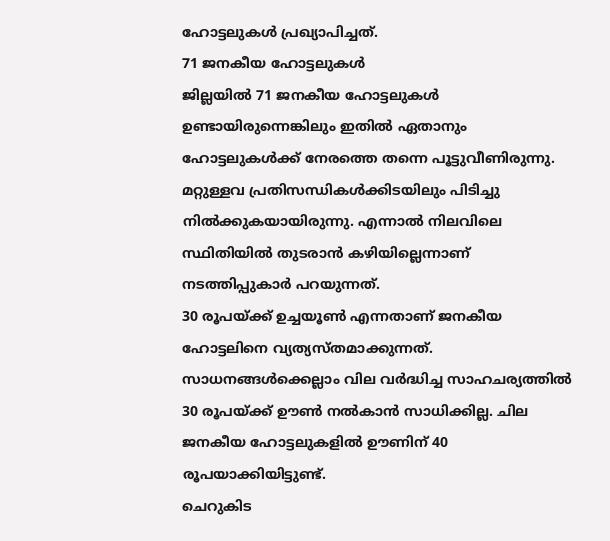ഹോട്ടലുകൾ പ്രഖ്യാപിച്ചത്.
71 ജനകീയ ഹോട്ടലുകൾ
ജില്ലയിൽ 71 ജനകീയ ഹോട്ടലുകൾ ഉണ്ടായിരുന്നെങ്കിലും ഇതിൽ ഏതാനും ഹോട്ടലുകൾക്ക് നേരത്തെ തന്നെ പൂട്ടുവീണിരുന്നു. മറ്റുള്ളവ പ്രതിസന്ധികൾക്കിടയിലും പിടിച്ചു നിൽക്കുകയായിരുന്നു. എന്നാൽ നിലവിലെ സ്ഥിതിയിൽ തുടരാൻ കഴിയില്ലെന്നാണ് നടത്തിപ്പുകാർ പറയുന്നത്.
30 രൂപയ്ക്ക് ഉച്ചയൂൺ എന്നതാണ് ജനകീയ ഹോട്ടലിനെ വ്യത്യസ്തമാക്കുന്നത്. സാധനങ്ങൾക്കെല്ലാം വില വർദ്ധിച്ച സാഹചര്യത്തിൽ 30 രൂപയ്ക്ക് ഊൺ നൽകാൻ സാധിക്കില്ല. ചില ജനകീയ ഹോട്ടലുകളിൽ ഊണിന് 40 രൂപയാക്കിയിട്ടുണ്ട്.
ചെറുകിട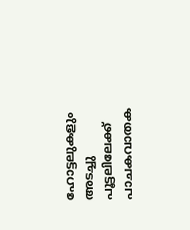ഹോട്ടലുകളും അടച്ചു പൂട്ടലിലേക്ക്
പാചകവാതക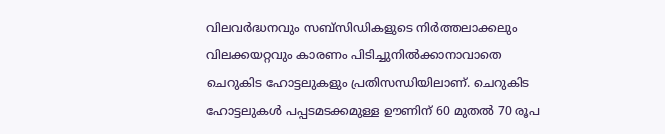വിലവർദ്ധനവും സബ്സിഡികളുടെ നിർത്തലാക്കലും വിലക്കയറ്റവും കാരണം പിടിച്ചുനിൽക്കാനാവാതെ ചെറുകിട ഹോട്ടലുകളും പ്രതിസന്ധിയിലാണ്. ചെറുകിട ഹോട്ടലുകൾ പപ്പടമടക്കമുള്ള ഊണിന് 60 മുതൽ 70 രൂപ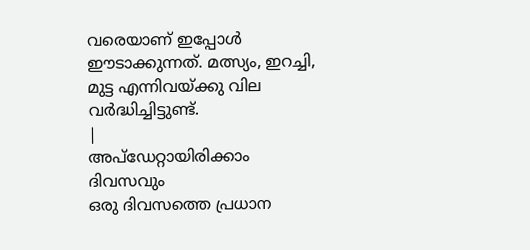വരെയാണ് ഇപ്പോൾ ഈടാക്കുന്നത്. മത്സ്യം, ഇറച്ചി, മുട്ട എന്നിവയ്ക്കു വില വർദ്ധിച്ചിട്ടുണ്ട്.
|
അപ്ഡേറ്റായിരിക്കാം ദിവസവും
ഒരു ദിവസത്തെ പ്രധാന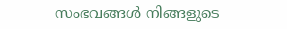സംഭവങ്ങൾ നിങ്ങളുടെ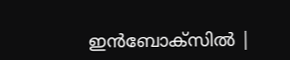ഇൻബോക്സിൽ |